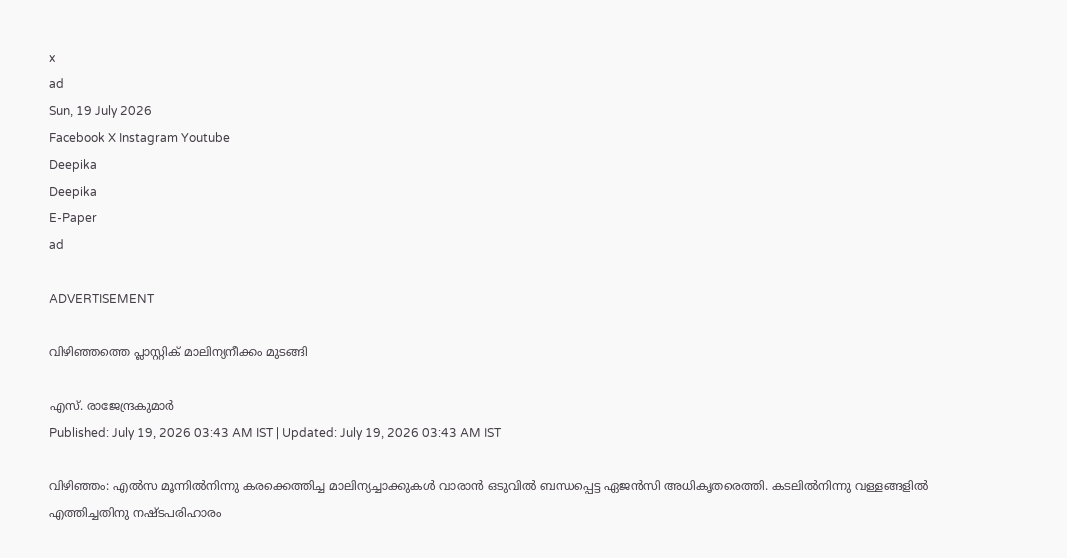x
ad
Sun, 19 July 2026
Facebook X Instagram Youtube
Deepika
Deepika
E-Paper
ad

ADVERTISEMENT

വിഴിഞ്ഞത്തെ പ്ലാസ്റ്റിക് മാലിന്യനീക്കം മുടങ്ങി

എസ്. രാജേന്ദ്രകുമാർ
Published: July 19, 2026 03:43 AM IST | Updated: July 19, 2026 03:43 AM IST

വിഴിഞ്ഞം: എൽസ മൂന്നിൽനിന്നു കരക്കെത്തിച്ച മാലിന്യച്ചാക്കുകൾ വാരാൻ ഒടുവിൽ ബന്ധപ്പെട്ട ഏജൻസി അധികൃതരെത്തി. കടലിൽനിന്നു വള്ളങ്ങളിൽ എത്തിച്ചതിനു നഷ്ടപരിഹാരം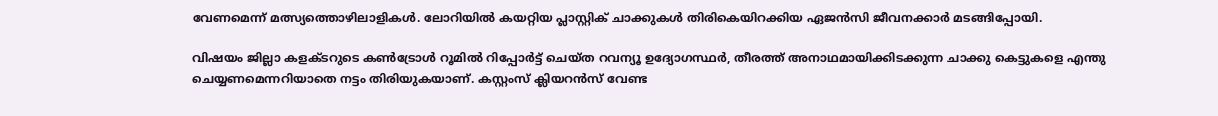വേണമെന്ന് മത്സ്യത്തൊഴിലാളികൾ. ലോറിയിൽ കയറ്റിയ പ്ലാസ്റ്റിക് ചാക്കുകൾ തിരികെയിറക്കിയ ഏജൻസി ജീവനക്കാർ മടങ്ങിപ്പോയി.

വിഷയം ജില്ലാ കളക്ടറുടെ കൺട്രോൾ റൂമിൽ റിപ്പോർട്ട് ചെയ്ത റവന്യൂ ഉദ്യോഗസ്ഥർ, തീരത്ത് അനാഥമായിക്കിടക്കുന്ന ചാക്കു കെട്ടുകളെ എന്തു ചെയ്യണമെന്നറിയാതെ നട്ടം തിരിയുകയാണ്. കസ്റ്റംസ് ക്ലിയറൻസ് വേണ്ട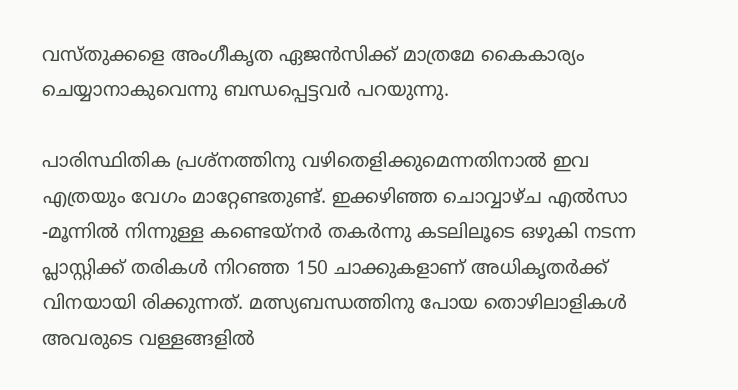വസ്തുക്കളെ അംഗീകൃത ഏജൻസിക്ക് മാത്രമേ കൈകാര്യം ചെയ്യാനാകുവെന്നു ബന്ധപ്പെട്ടവർ പറയുന്നു.

പാരിസ്ഥിതിക പ്രശ്‌നത്തിനു വഴിതെളിക്കുമെന്നതിനാൽ ഇവ എത്രയും വേഗം മാറ്റേണ്ടതുണ്ട്. ഇക്കഴിഞ്ഞ ചൊവ്വാഴ്ച എൽസാ -മൂന്നിൽ നിന്നുള്ള കണ്ടെയ്നർ തകർന്നു കടലിലൂടെ ഒഴുകി നടന്ന പ്ലാസ്റ്റിക്ക് തരികൾ നിറഞ്ഞ 150 ചാക്കുകളാണ് അധികൃതർക്ക് വിനയായി രിക്കുന്നത്. മത്സ്യബന്ധത്തിനു പോയ തൊഴിലാളികൾ അവരുടെ വള്ളങ്ങളിൽ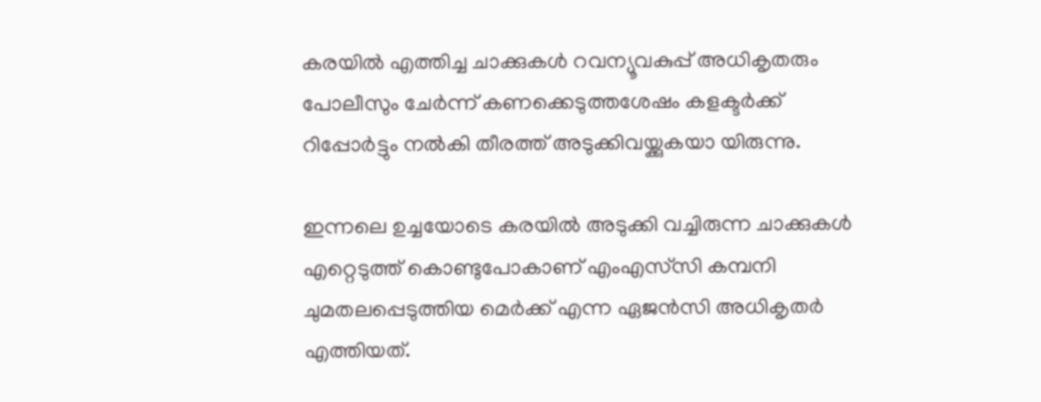കരയിൽ എത്തിച്ച ചാക്കുകൾ റവന്യൂവകുപ്പ് അധികൃതരും പോലീസും ചേർന്ന് കണക്കെടുത്തശേഷം കളക്ടർക്ക് റിപ്പോർട്ടും നൽകി തീരത്ത് അടുക്കിവയ്ക്കുകയാ യിരുന്നു.

ഇന്നലെ ഉച്ചയോടെ കരയിൽ അടുക്കി വച്ചിരുന്ന ചാക്കുകൾ എറ്റെടുത്ത് കൊണ്ടുപോകാണ് എംഎസ്‌സി കമ്പനി ചുമതലപ്പെടുത്തിയ മെർക്ക് എന്ന ഏജൻസി അധികൃതർ എത്തിയത്.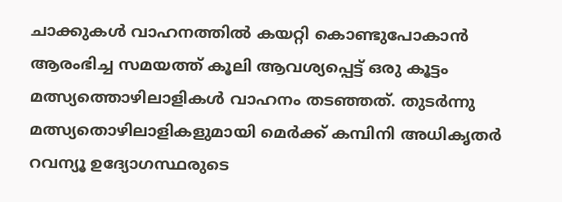ചാക്കുകൾ വാഹനത്തിൽ കയറ്റി കൊണ്ടുപോകാൻ ആരംഭിച്ച സമയത്ത് കൂലി ആവശ്യപ്പെട്ട് ഒരു കൂട്ടം മത്സ്യത്തൊഴിലാളികൾ വാഹനം തടഞ്ഞത്. തുടർന്നു മത്സ്യതൊഴിലാളികളുമായി മെർക്ക് കമ്പിനി അധികൃതർ റവന്യൂ ഉദ്യോഗസ്ഥരുടെ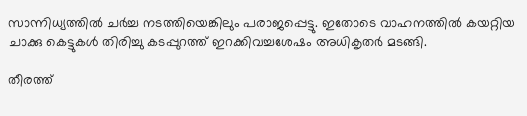സാന്നിധ്യത്തിൽ ചർച്ച നടത്തിയെങ്കിലും പരാജപ്പെട്ടു. ഇതോടെ വാഹനത്തിൽ കയറ്റിയ ചാക്കു കെട്ടുകൾ തിരിച്ചു കടപ്പുറത്ത് ഇറക്കിവച്ചശേഷം അധികൃതർ മടങ്ങി.

തീരത്ത്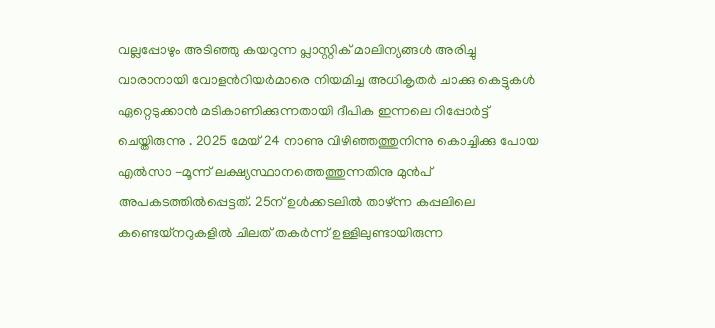വല്ലപ്പോഴും അടിഞ്ഞു കയറുന്ന പ്ലാസ്റ്റിക് മാലിന്യങ്ങൾ അരിച്ചു വാരാനായി വോളന്‍റിയർമാരെ നിയമിച്ച അധികൃതർ ചാക്കു കെട്ടുകൾ ഏറ്റെടുക്കാൻ മടികാണിക്കുന്നതായി ദീപിക ഇന്നലെ റിപ്പോർട്ട് ചെയ്തിരുന്നു . 2025 മേയ് 24 നാണു വിഴിഞ്ഞത്തുനിന്നു കൊച്ചിക്കു പോയ എൽസാ -മൂന്ന് ലക്ഷ്യസ്ഥാനത്തെത്തുന്നതിനു മുൻപ് അപകടത്തിൽപ്പെട്ടത്. 25ന് ഉൾക്കടലിൽ താഴ്ന്ന കപ്പലിലെ കണ്ടെയ്നറുകളിൽ ചിലത് തകർന്ന് ഉള്ളിലുണ്ടായിരുന്ന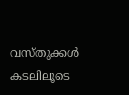വസ്തുക്കൾ കടലിലൂടെ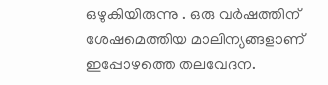ഒഴുകിയിരുന്നു . ഒരു വർഷത്തിന് ശേഷമെത്തിയ മാലിന്യങ്ങളാണ് ഇപ്പോഴത്തെ തലവേദന.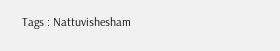Tags : Nattuvishesham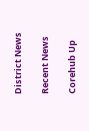District News

Recent News

Corehub Up